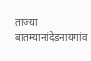ताज्या बातम्यानांदेडनायगांव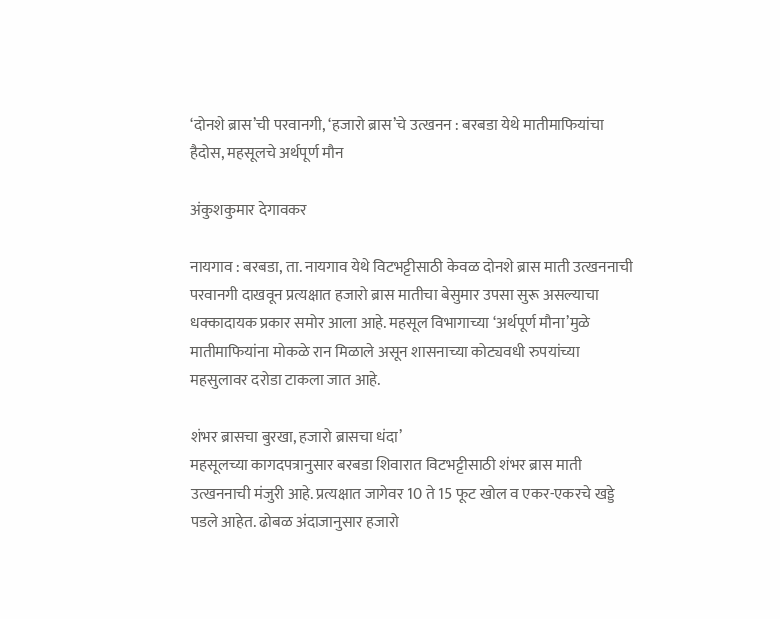‘दोनशे ब्रास’ची परवानगी, ‘हजारो ब्रास’चे उत्खनन : बरबडा येथे मातीमाफियांचा हैदोस, महसूलचे अर्थपूर्ण मौन

अंकुशकुमार देगावकर

नायगाव : बरबडा, ता. नायगाव येथे विटभट्टीसाठी केवळ दोनशे ब्रास माती उत्खननाची परवानगी दाखवून प्रत्यक्षात हजारो ब्रास मातीचा बेसुमार उपसा सुरू असल्याचा धक्कादायक प्रकार समोर आला आहे. महसूल विभागाच्या ‘अर्थपूर्ण मौना’मुळे मातीमाफियांना मोकळे रान मिळाले असून शासनाच्या कोट्यवधी रुपयांच्या महसुलावर दरोडा टाकला जात आहे.

शंभर ब्रासचा बुरखा, हजारो ब्रासचा धंदा’
महसूलच्या कागदपत्रानुसार बरबडा शिवारात विटभट्टीसाठी शंभर ब्रास माती उत्खननाची मंजुरी आहे. प्रत्यक्षात जागेवर 10 ते 15 फूट खोल व एकर-एकरचे खड्डे पडले आहेत. ढोबळ अंदाजानुसार हजारो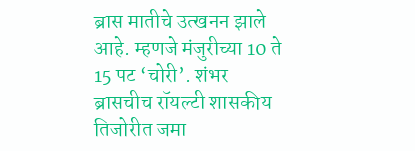ब्रास मातीचे उत्खनन झाले आहे. म्हणजे मंजुरीच्या 10 ते 15 पट ‘चोरी’. शंभर ब्रासचीच रॉयल्टी शासकीय तिजोरीत जमा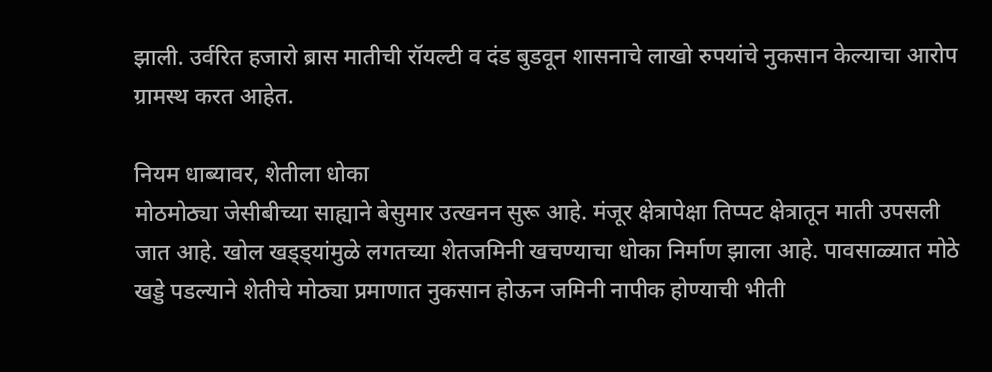झाली. उर्वरित हजारो ब्रास मातीची रॉयल्टी व दंड बुडवून शासनाचे लाखो रुपयांचे नुकसान केल्याचा आरोप ग्रामस्थ करत आहेत.

नियम धाब्यावर, शेतीला धोका
मोठमोठ्या जेसीबीच्या साह्याने बेसुमार उत्खनन सुरू आहे. मंजूर क्षेत्रापेक्षा तिप्पट क्षेत्रातून माती उपसली जात आहे. खोल खड्ड्यांमुळे लगतच्या शेतजमिनी खचण्याचा धोका निर्माण झाला आहे. पावसाळ्यात मोठे खड्डे पडल्याने शेतीचे मोठ्या प्रमाणात नुकसान होऊन जमिनी नापीक होण्याची भीती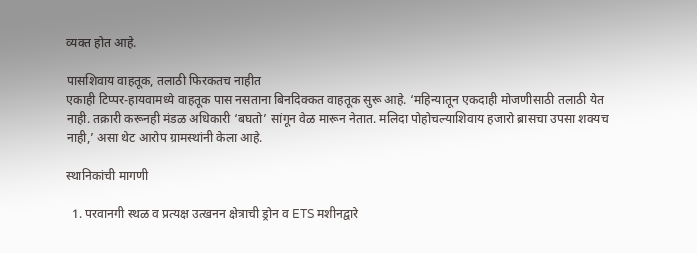व्यक्त होत आहे.

पासशिवाय वाहतूक, तलाठी फिरकतच नाहीत
एकाही टिप्पर-हायवामध्ये वाहतूक पास नसताना बिनदिक्कत वाहतूक सुरू आहे. ‘महिन्यातून एकदाही मोजणीसाठी तलाठी येत नाही. तक्रारी करूनही मंडळ अधिकारी ‘बघतो’ सांगून वेळ मारून नेतात. मलिदा पोहोचल्याशिवाय हजारो ब्रासचा उपसा शक्यच नाही,’ असा थेट आरोप ग्रामस्थांनी केला आहे.

स्थानिकांची मागणी

  1. परवानगी स्थळ व प्रत्यक्ष उत्खनन क्षेत्राची ड्रोन व ETS मशीनद्वारे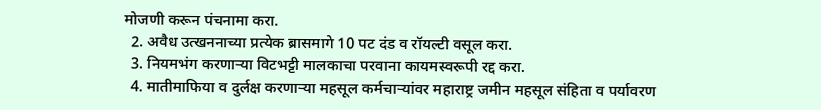मोजणी करून पंचनामा करा.
  2. अवैध उत्खननाच्या प्रत्येक ब्रासमागे 10 पट दंड व रॉयल्टी वसूल करा.
  3. नियमभंग करणाऱ्या विटभट्टी मालकाचा परवाना कायमस्वरूपी रद्द करा.
  4. मातीमाफिया व दुर्लक्ष करणाऱ्या महसूल कर्मचाऱ्यांवर महाराष्ट्र जमीन महसूल संहिता व पर्यावरण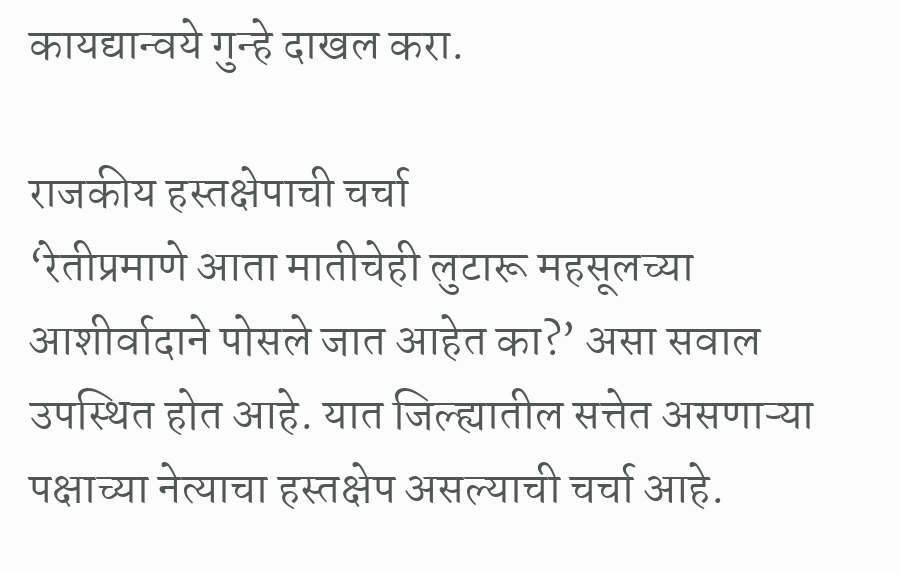कायद्यान्वये गुन्हे दाखल करा.

राजकीय हस्तक्षेपाची चर्चा
‘रेतीप्रमाणे आता मातीचेही लुटारू महसूलच्या आशीर्वादाने पोसले जात आहेत का?’ असा सवाल उपस्थित होत आहे. यात जिल्ह्यातील सत्तेत असणाऱ्या पक्षाच्या नेत्याचा हस्तक्षेप असल्याची चर्चा आहे.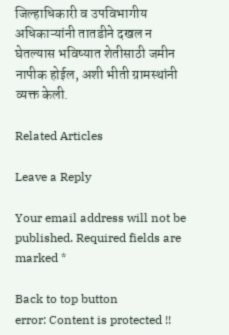जिल्हाधिकारी व उपविभागीय अधिकाऱ्यांनी तातडीने दखल न घेतल्यास भविष्यात शेतीसाठी जमीन नापीक होईल, अशी भीती ग्रामस्थांनी व्यक्त केली.

Related Articles

Leave a Reply

Your email address will not be published. Required fields are marked *

Back to top button
error: Content is protected !!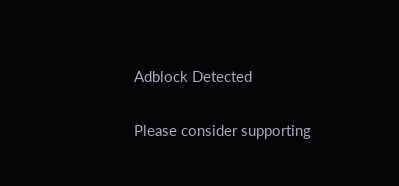Adblock Detected

Please consider supporting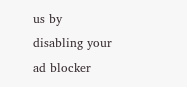us by disabling your ad blocker